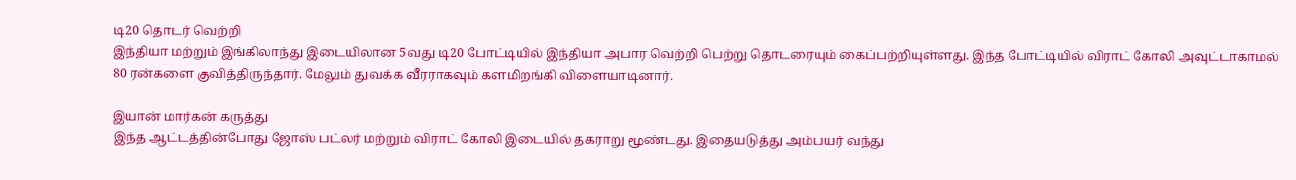டி20 தொடர் வெற்றி
இந்தியா மற்றும் இங்கிலாந்து இடையிலான 5வது டி20 போட்டியில் இந்தியா அபார வெற்றி பெற்று தொடரையும் கைப்பற்றியுள்ளது. இந்த போட்டியில் விராட் கோலி அவுட்டாகாமல் 80 ரன்களை குவித்திருந்தார். மேலும் துவக்க வீரராகவும் களமிறங்கி விளையாடினார்.

இயான் மார்கன் கருத்து
இந்த ஆட்டத்தின்போது ஜோஸ் பட்லர் மற்றும் விராட் கோலி இடையில் தகராறு மூண்டது. இதையடுத்து அம்பயர் வந்து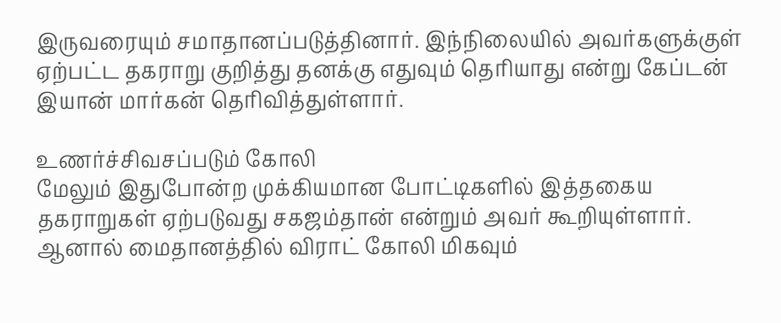இருவரையும் சமாதானப்படுத்தினார். இந்நிலையில் அவர்களுக்குள் ஏற்பட்ட தகராறு குறித்து தனக்கு எதுவும் தெரியாது என்று கேப்டன் இயான் மார்கன் தெரிவித்துள்ளார்.

உணர்ச்சிவசப்படும் கோலி
மேலும் இதுபோன்ற முக்கியமான போட்டிகளில் இத்தகைய தகராறுகள் ஏற்படுவது சகஜம்தான் என்றும் அவர் கூறியுள்ளார். ஆனால் மைதானத்தில் விராட் கோலி மிகவும்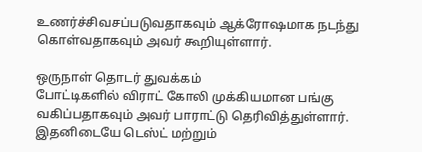உணர்ச்சிவசப்படுவதாகவும் ஆக்ரோஷமாக நடந்து கொள்வதாகவும் அவர் கூறியுள்ளார்.

ஒருநாள் தொடர் துவக்கம்
போட்டிகளில் விராட் கோலி முக்கியமான பங்கு வகிப்பதாகவும் அவர் பாராட்டு தெரிவித்துள்ளார். இதனிடையே டெஸ்ட் மற்றும்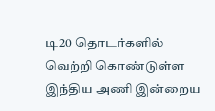டி20 தொடர்களில் வெற்றி கொண்டுள்ள இந்திய அணி இன்றைய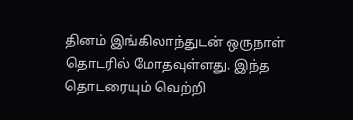தினம் இங்கிலாந்துடன் ஒருநாள் தொடரில் மோதவுள்ளது. இந்த தொடரையும் வெற்றி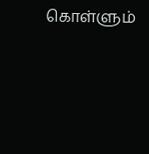கொள்ளும்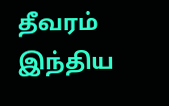தீவரம் இந்திய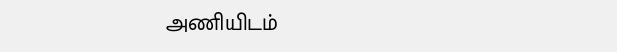அணியிடம்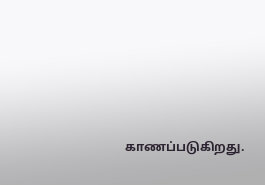காணப்படுகிறது.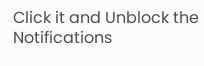Click it and Unblock the Notifications